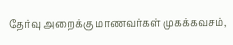தேர்வு அறைக்கு மாணவர்கள் முகக்கவசம்,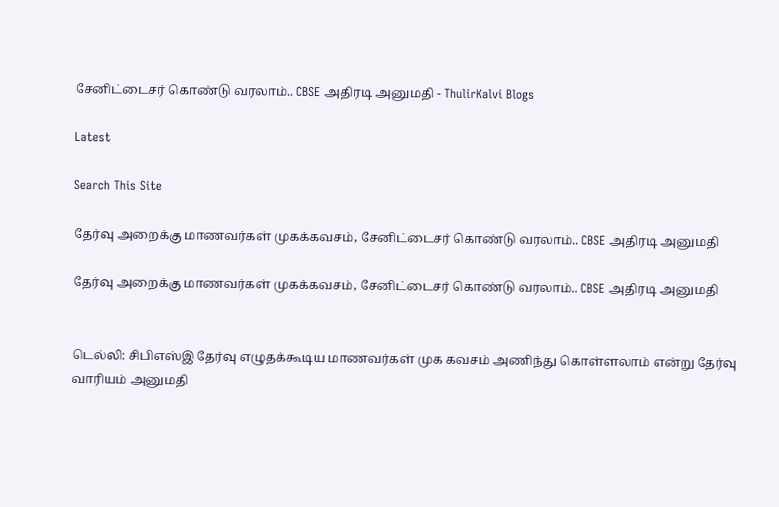சேனிட்டைசர் கொண்டு வரலாம்.. CBSE அதிரடி அனுமதி - ThulirKalvi Blogs

Latest

Search This Site

தேர்வு அறைக்கு மாணவர்கள் முகக்கவசம், சேனிட்டைசர் கொண்டு வரலாம்.. CBSE அதிரடி அனுமதி

தேர்வு அறைக்கு மாணவர்கள் முகக்கவசம், சேனிட்டைசர் கொண்டு வரலாம்.. CBSE அதிரடி அனுமதி


டெல்லி: சிபிஎஸ்இ தேர்வு எழுதக்கூடிய மாணவர்கள் முக கவசம் அணிந்து கொள்ளலாம் என்று தேர்வு வாரியம் அனுமதி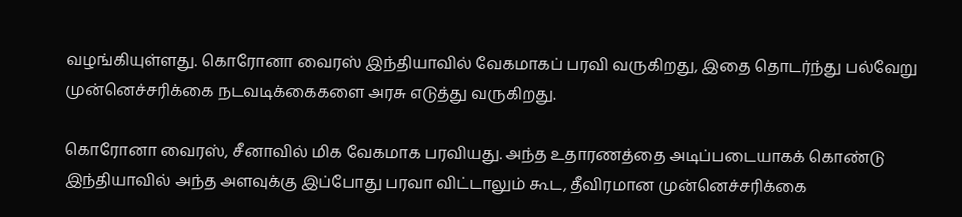வழங்கியுள்ளது. கொரோனா வைரஸ் இந்தியாவில் வேகமாகப் பரவி வருகிறது, இதை தொடர்ந்து பல்வேறு முன்னெச்சரிக்கை நடவடிக்கைகளை அரசு எடுத்து வருகிறது.

கொரோனா வைரஸ், சீனாவில் மிக வேகமாக பரவியது. அந்த உதாரணத்தை அடிப்படையாகக் கொண்டு இந்தியாவில் அந்த அளவுக்கு இப்போது பரவா விட்டாலும் கூட, தீவிரமான முன்னெச்சரிக்கை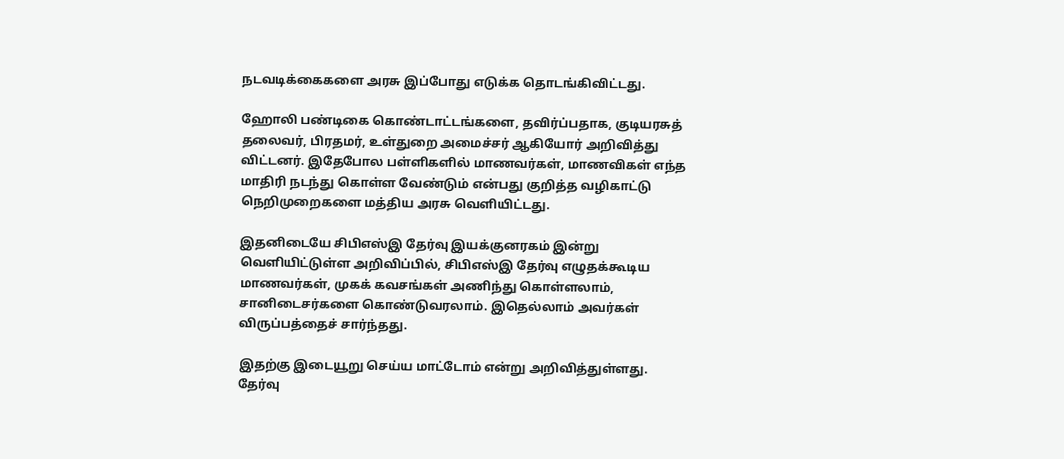நடவடிக்கைகளை அரசு இப்போது எடுக்க தொடங்கிவிட்டது.

ஹோலி பண்டிகை கொண்டாட்டங்களை, தவிர்ப்பதாக, குடியரசுத் தலைவர், பிரதமர், உள்துறை அமைச்சர் ஆகியோர் அறிவித்து விட்டனர். இதேபோல பள்ளிகளில் மாணவர்கள், மாணவிகள் எந்த மாதிரி நடந்து கொள்ள வேண்டும் என்பது குறித்த வழிகாட்டு நெறிமுறைகளை மத்திய அரசு வெளியிட்டது.

இதனிடையே சிபிஎஸ்இ தேர்வு இயக்குனரகம் இன்று வெளியிட்டுள்ள அறிவிப்பில், சிபிஎஸ்இ தேர்வு எழுதக்கூடிய மாணவர்கள், முகக் கவசங்கள் அணிந்து கொள்ளலாம், சானிடைசர்களை கொண்டுவரலாம். இதெல்லாம் அவர்கள் விருப்பத்தைச் சார்ந்தது.

இதற்கு இடையூறு செய்ய மாட்டோம் என்று அறிவித்துள்ளது. தேர்வு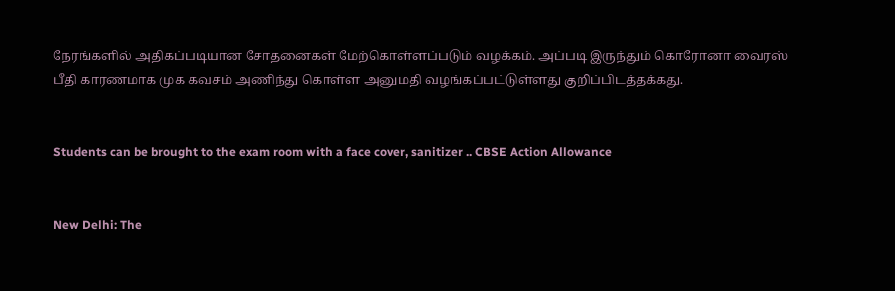நேரங்களில் அதிகப்படியான சோதனைகள் மேற்கொள்ளப்படும் வழக்கம். அப்படி இருந்தும் கொரோனா வைரஸ் பீதி காரணமாக முக கவசம் அணிந்து கொள்ள அனுமதி வழங்கப்பட்டுள்ளது குறிப்பிடத்தக்கது.


Students can be brought to the exam room with a face cover, sanitizer .. CBSE Action Allowance


New Delhi: The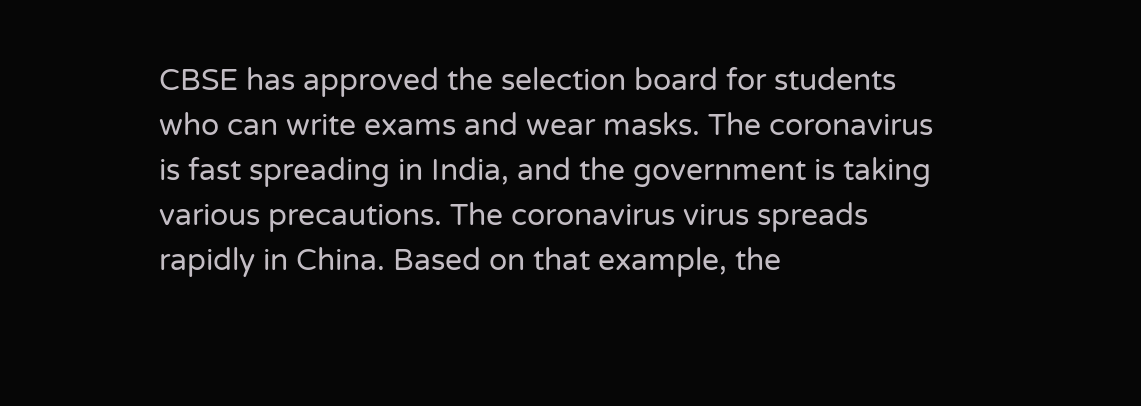CBSE has approved the selection board for students who can write exams and wear masks. The coronavirus is fast spreading in India, and the government is taking various precautions. The coronavirus virus spreads rapidly in China. Based on that example, the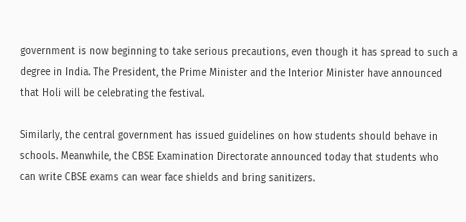government is now beginning to take serious precautions, even though it has spread to such a degree in India. The President, the Prime Minister and the Interior Minister have announced that Holi will be celebrating the festival.

Similarly, the central government has issued guidelines on how students should behave in schools. Meanwhile, the CBSE Examination Directorate announced today that students who can write CBSE exams can wear face shields and bring sanitizers.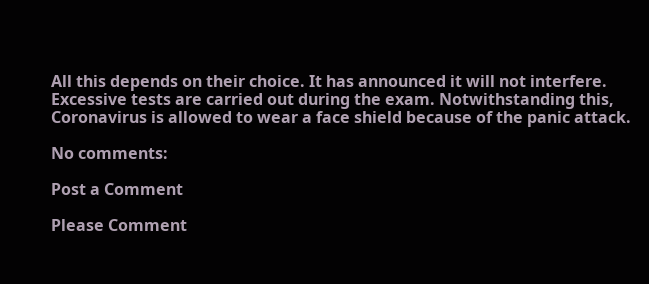All this depends on their choice. It has announced it will not interfere. Excessive tests are carried out during the exam. Notwithstanding this, Coronavirus is allowed to wear a face shield because of the panic attack.

No comments:

Post a Comment

Please Comment